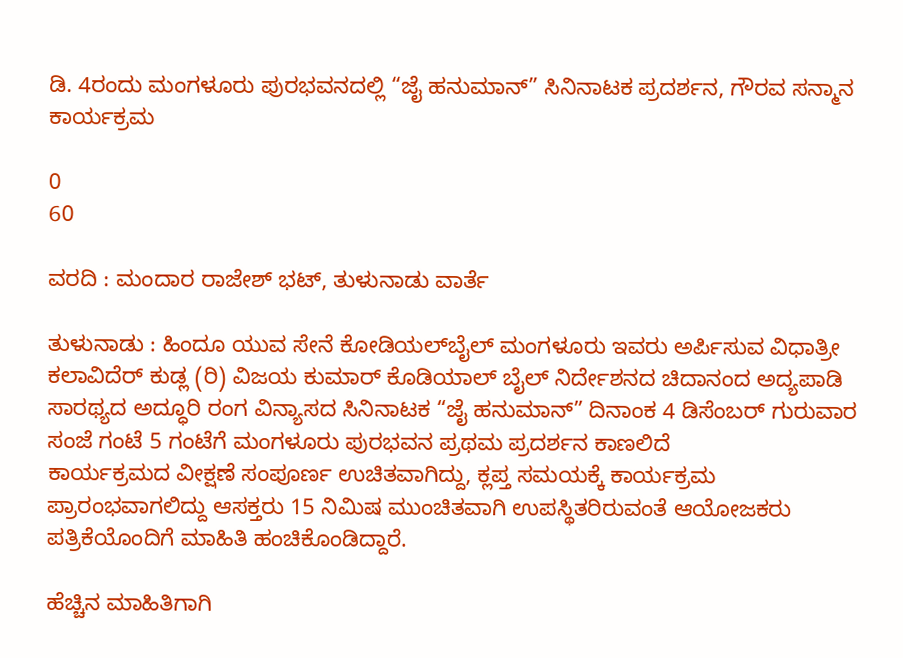ಡಿ. 4ರಂದು ಮಂಗಳೂರು ಪುರಭವನದಲ್ಲಿ “ಜೈ ಹನುಮಾನ್” ಸಿನಿನಾಟಕ ಪ್ರದರ್ಶನ, ಗೌರವ ಸನ್ಮಾನ ಕಾರ್ಯಕ್ರಮ

0
60

ವರದಿ : ಮಂದಾರ ರಾಜೇಶ್ ಭಟ್, ತುಳುನಾಡು ವಾರ್ತೆ

ತುಳುನಾಡು : ಹಿಂದೂ ಯುವ ಸೇನೆ ಕೋಡಿಯಲ್‌ಬೈಲ್ ಮಂಗಳೂರು ಇವರು ಅರ್ಪಿಸುವ ವಿಧಾತ್ರೀ ಕಲಾವಿದೆರ್ ಕುಡ್ಲ (ರಿ) ವಿಜಯ ಕುಮಾರ್ ಕೊಡಿಯಾಲ್ ಬೈಲ್ ನಿರ್ದೇಶನದ ಚಿದಾನಂದ ಅದ್ಯಪಾಡಿ ಸಾರಥ್ಯದ ಅದ್ಧೂರಿ ರಂಗ ವಿನ್ಯಾಸದ ಸಿನಿನಾಟಕ “ಜೈ ಹನುಮಾನ್” ದಿನಾಂಕ 4 ಡಿಸೆಂಬರ್ ಗುರುವಾರ ಸಂಜೆ ಗಂಟೆ 5 ಗಂಟೆಗೆ ಮಂಗಳೂರು ಪುರಭವನ ಪ್ರಥಮ ಪ್ರದರ್ಶನ ಕಾಣಲಿದೆ
ಕಾರ್ಯಕ್ರಮದ ವೀಕ್ಷಣೆ ಸಂಪೂರ್ಣ ಉಚಿತವಾಗಿದ್ದು, ಕ್ಲಪ್ತ ಸಮಯಕ್ಕೆ ಕಾರ್ಯಕ್ರಮ ಪ್ರಾರಂಭವಾಗಲಿದ್ದು ಆಸಕ್ತರು 15 ನಿಮಿಷ ಮುಂಚಿತವಾಗಿ ಉಪಸ್ಥಿತರಿರುವಂತೆ ಆಯೋಜಕರು ಪತ್ರಿಕೆಯೊಂದಿಗೆ ಮಾಹಿತಿ ಹಂಚಿಕೊಂಡಿದ್ದಾರೆ.

ಹೆಚ್ಚಿನ ಮಾಹಿತಿಗಾಗಿ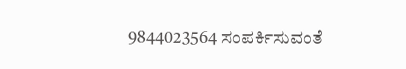9844023564 ಸಂಪರ್ಕಿಸುವಂತೆ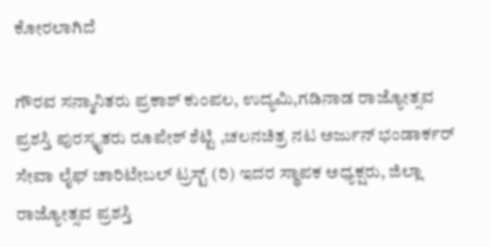ಕೋರಲಾಗಿದೆ

ಗೌರವ ಸನ್ಮಾನಿತರು ಪ್ರಕಾಶ್ ಕುಂಪಲ, ಉದ್ಯಮಿ,ಗಡಿನಾಡ ರಾಜ್ಯೋತ್ಸವ ಪ್ರಶಸ್ತಿ ಪುರಸ್ಕೃತರು ರೂಪೇಶ್ ಶೆಟ್ಟಿ ,ಚಲನಚಿತ್ರ ನಟ ಅರ್ಜುನ್ ಭಂಡಾರ್ಕರ್
ಸೇವಾ ಲೈಫ್ ಚಾರಿಟೇಬಲ್ ಟ್ರಸ್ಟ್ (ರಿ) ಇದರ ಸ್ಥಾಪಕ ಅಧ್ಯಕ್ಷರು, ಜಿಲ್ಲಾ ರಾಜ್ಯೋತ್ಸವ ಪ್ರಶಸ್ತಿ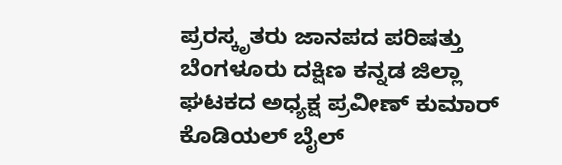ಪ್ರರಸ್ಕೃತರು ಜಾನಪದ ಪರಿಷತ್ತು ಬೆಂಗಳೂರು ದಕ್ಷಿಣ ಕನ್ನಡ ಜಿಲ್ಲಾ ಘಟಕದ ಅಧ್ಯಕ್ಷ ಪ್ರವೀಣ್ ಕುಮಾರ್ ಕೊಡಿಯಲ್ ಬೈಲ್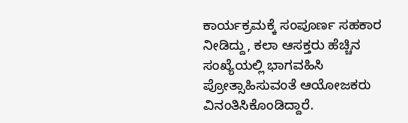ಕಾರ್ಯಕ್ರಮಕ್ಕೆ ಸಂಪೂರ್ಣ ಸಹಕಾರ ನೀಡಿದ್ದು, ಕಲಾ ಆಸಕ್ತರು ಹೆಚ್ಚಿನ ಸಂಖ್ಯೆಯಲ್ಲಿ ಭಾಗವಹಿಸಿ ಪ್ರೋತ್ಸಾಹಿಸುವಂತೆ ಆಯೋಜಕರು ವಿನಂತಿಸಿಕೊಂಡಿದ್ದಾರೆ.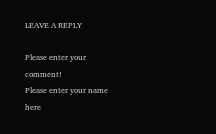LEAVE A REPLY

Please enter your comment!
Please enter your name here